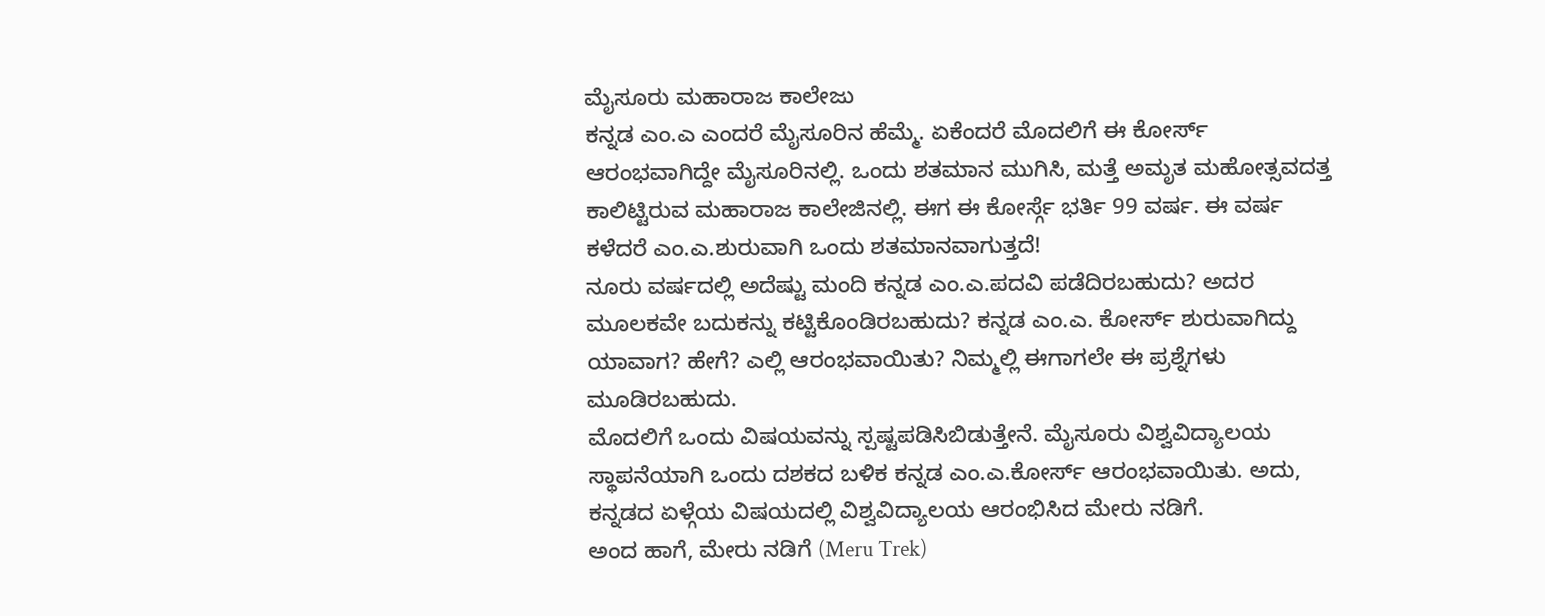ಮೈಸೂರು ಮಹಾರಾಜ ಕಾಲೇಜು
ಕನ್ನಡ ಎಂ.ಎ ಎಂದರೆ ಮೈಸೂರಿನ ಹೆಮ್ಮೆ. ಏಕೆಂದರೆ ಮೊದಲಿಗೆ ಈ ಕೋರ್ಸ್ ಆರಂಭವಾಗಿದ್ದೇ ಮೈಸೂರಿನಲ್ಲಿ. ಒಂದು ಶತಮಾನ ಮುಗಿಸಿ, ಮತ್ತೆ ಅಮೃತ ಮಹೋತ್ಸವದತ್ತ ಕಾಲಿಟ್ಟಿರುವ ಮಹಾರಾಜ ಕಾಲೇಜಿನಲ್ಲಿ. ಈಗ ಈ ಕೋರ್ಸ್ಗೆ ಭರ್ತಿ 99 ವರ್ಷ. ಈ ವರ್ಷ ಕಳೆದರೆ ಎಂ.ಎ.ಶುರುವಾಗಿ ಒಂದು ಶತಮಾನವಾಗುತ್ತದೆ!
ನೂರು ವರ್ಷದಲ್ಲಿ ಅದೆಷ್ಟು ಮಂದಿ ಕನ್ನಡ ಎಂ.ಎ.ಪದವಿ ಪಡೆದಿರಬಹುದು? ಅದರ ಮೂಲಕವೇ ಬದುಕನ್ನು ಕಟ್ಟಿಕೊಂಡಿರಬಹುದು? ಕನ್ನಡ ಎಂ.ಎ. ಕೋರ್ಸ್ ಶುರುವಾಗಿದ್ದು ಯಾವಾಗ? ಹೇಗೆ? ಎಲ್ಲಿ ಆರಂಭವಾಯಿತು? ನಿಮ್ಮಲ್ಲಿ ಈಗಾಗಲೇ ಈ ಪ್ರಶ್ನೆಗಳು ಮೂಡಿರಬಹುದು.
ಮೊದಲಿಗೆ ಒಂದು ವಿಷಯವನ್ನು ಸ್ಪಷ್ಟಪಡಿಸಿಬಿಡುತ್ತೇನೆ. ಮೈಸೂರು ವಿಶ್ವವಿದ್ಯಾಲಯ ಸ್ಥಾಪನೆಯಾಗಿ ಒಂದು ದಶಕದ ಬಳಿಕ ಕನ್ನಡ ಎಂ.ಎ.ಕೋರ್ಸ್ ಆರಂಭವಾಯಿತು. ಅದು, ಕನ್ನಡದ ಏಳ್ಗೆಯ ವಿಷಯದಲ್ಲಿ ವಿಶ್ವವಿದ್ಯಾಲಯ ಆರಂಭಿಸಿದ ಮೇರು ನಡಿಗೆ.
ಅಂದ ಹಾಗೆ, ಮೇರು ನಡಿಗೆ (Meru Trek)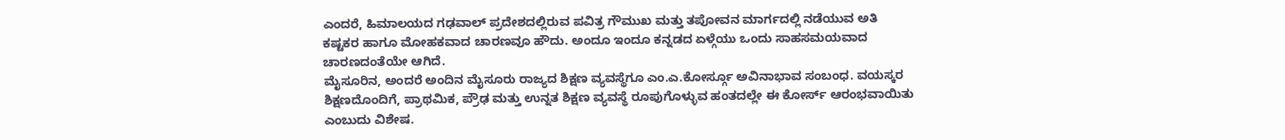ಎಂದರೆ, ಹಿಮಾಲಯದ ಗಢವಾಲ್ ಪ್ರದೇಶದಲ್ಲಿರುವ ಪವಿತ್ರ ಗೌಮುಖ ಮತ್ತು ತಪೋವನ ಮಾರ್ಗದಲ್ಲಿ ನಡೆಯುವ ಅತಿ ಕಷ್ಟಕರ ಹಾಗೂ ಮೋಹಕವಾದ ಚಾರಣವೂ ಹೌದು. ಅಂದೂ ಇಂದೂ ಕನ್ನಡದ ಏಳ್ಗೆಯು ಒಂದು ಸಾಹಸಮಯವಾದ ಚಾರಣದಂತೆಯೇ ಆಗಿದೆ.
ಮೈಸೂರಿನ, ಅಂದರೆ ಅಂದಿನ ಮೈಸೂರು ರಾಜ್ಯದ ಶಿಕ್ಷಣ ವ್ಯವಸ್ಥೆಗೂ ಎಂ.ಎ.ಕೋರ್ಸ್ಗೂ ಅವಿನಾಭಾವ ಸಂಬಂಧ. ವಯಸ್ಕರ ಶಿಕ್ಷಣದೊಂದಿಗೆ, ಪ್ರಾಥಮಿಕ, ಪ್ರೌಢ ಮತ್ತು ಉನ್ನತ ಶಿಕ್ಷಣ ವ್ಯವಸ್ಥೆ ರೂಪುಗೊಳ್ಳುವ ಹಂತದಲ್ಲೇ ಈ ಕೋರ್ಸ್ ಆರಂಭವಾಯಿತು ಎಂಬುದು ವಿಶೇಷ.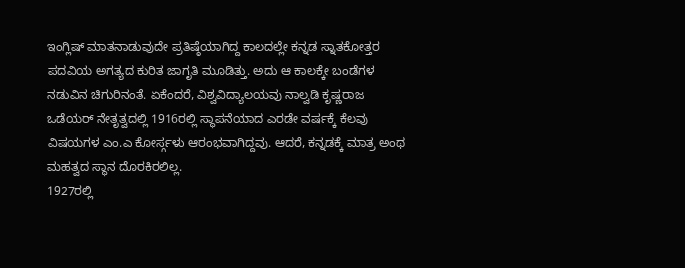ಇಂಗ್ಲಿಷ್ ಮಾತನಾಡುವುದೇ ಪ್ರತಿಷ್ಠೆಯಾಗಿದ್ದ ಕಾಲದಲ್ಲೇ ಕನ್ನಡ ಸ್ನಾತಕೋತ್ತರ ಪದವಿಯ ಅಗತ್ಯದ ಕುರಿತ ಜಾಗೃತಿ ಮೂಡಿತ್ತು. ಅದು ಆ ಕಾಲಕ್ಕೇ ಬಂಡೆಗಳ ನಡುವಿನ ಚಿಗುರಿನಂತೆ. ಏಕೆಂದರೆ, ವಿಶ್ವವಿದ್ಯಾಲಯವು ನಾಲ್ವಡಿ ಕೃಷ್ಣರಾಜ ಒಡೆಯರ್ ನೇತೃತ್ವದಲ್ಲಿ 1916ರಲ್ಲಿ ಸ್ಥಾಪನೆಯಾದ ಎರಡೇ ವರ್ಷಕ್ಕೆ ಕೆಲವು ವಿಷಯಗಳ ಎಂ.ಎ ಕೋರ್ಸ್ಗಳು ಆರಂಭವಾಗಿದ್ದವು. ಆದರೆ, ಕನ್ನಡಕ್ಕೆ ಮಾತ್ರ ಅಂಥ ಮಹತ್ವದ ಸ್ಥಾನ ದೊರಕಿರಲಿಲ್ಲ.
1927ರಲ್ಲಿ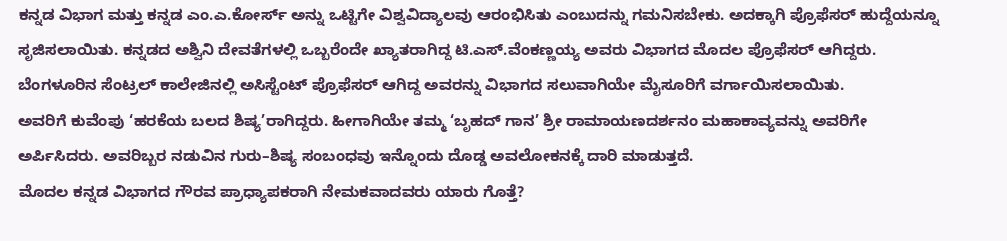ಕನ್ನಡ ವಿಭಾಗ ಮತ್ತು ಕನ್ನಡ ಎಂ.ಎ.ಕೋರ್ಸ್ ಅನ್ನು ಒಟ್ಟಿಗೇ ವಿಶ್ವವಿದ್ಯಾಲವು ಆರಂಭಿಸಿತು ಎಂಬುದನ್ನು ಗಮನಿಸಬೇಕು. ಅದಕ್ಕಾಗಿ ಪ್ರೊಫೆಸರ್ ಹುದ್ದೆಯನ್ನೂ ಸೃಜಿಸಲಾಯಿತು. ಕನ್ನಡದ ಅಶ್ವಿನಿ ದೇವತೆಗಳಲ್ಲಿ ಒಬ್ಬರೆಂದೇ ಖ್ಯಾತರಾಗಿದ್ದ ಟಿ.ಎಸ್.ವೆಂಕಣ್ಣಯ್ಯ ಅವರು ವಿಭಾಗದ ಮೊದಲ ಪ್ರೊಫೆಸರ್ ಆಗಿದ್ದರು. ಬೆಂಗಳೂರಿನ ಸೆಂಟ್ರಲ್ ಕಾಲೇಜಿನಲ್ಲಿ ಅಸಿಸ್ಟೆಂಟ್ ಪ್ರೊಫೆಸರ್ ಆಗಿದ್ದ ಅವರನ್ನು ವಿಭಾಗದ ಸಲುವಾಗಿಯೇ ಮೈಸೂರಿಗೆ ವರ್ಗಾಯಿಸಲಾಯಿತು.
ಅವರಿಗೆ ಕುವೆಂಪು ‘ಹರಕೆಯ ಬಲದ ಶಿಷ್ಯ’ರಾಗಿದ್ದರು. ಹೀಗಾಗಿಯೇ ತಮ್ಮ ‘ಬೃಹದ್ ಗಾನ’ ಶ್ರೀ ರಾಮಾಯಣದರ್ಶನಂ ಮಹಾಕಾವ್ಯವನ್ನು ಅವರಿಗೇ ಅರ್ಪಿಸಿದರು. ಅವರಿಬ್ಬರ ನಡುವಿನ ಗುರು–ಶಿಷ್ಯ ಸಂಬಂಧವು ಇನ್ನೊಂದು ದೊಡ್ಡ ಅವಲೋಕನಕ್ಕೆ ದಾರಿ ಮಾಡುತ್ತದೆ.
ಮೊದಲ ಕನ್ನಡ ವಿಭಾಗದ ಗೌರವ ಪ್ರಾಧ್ಯಾಪಕರಾಗಿ ನೇಮಕವಾದವರು ಯಾರು ಗೊತ್ತೆ?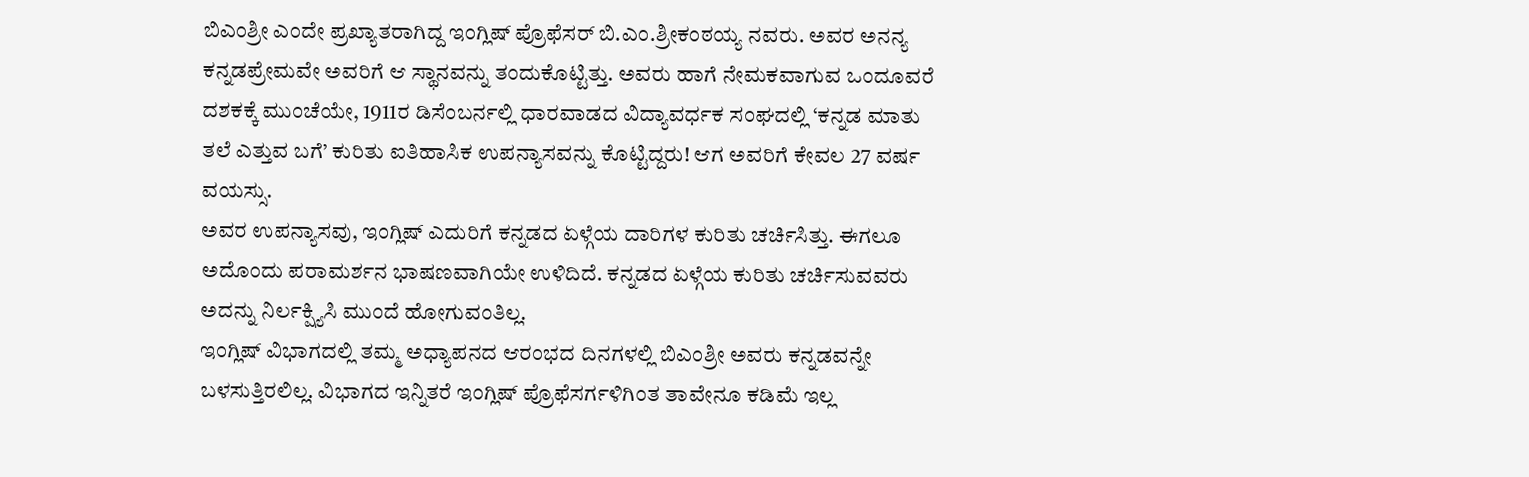ಬಿಎಂಶ್ರೀ ಎಂದೇ ಪ್ರಖ್ಯಾತರಾಗಿದ್ದ ಇಂಗ್ಲಿಷ್ ಪ್ರೊಫೆಸರ್ ಬಿ.ಎಂ.ಶ್ರೀಕಂಠಯ್ಯ ನವರು. ಅವರ ಅನನ್ಯ ಕನ್ನಡಪ್ರೇಮವೇ ಅವರಿಗೆ ಆ ಸ್ಥಾನವನ್ನು ತಂದುಕೊಟ್ಟಿತ್ತು. ಅವರು ಹಾಗೆ ನೇಮಕವಾಗುವ ಒಂದೂವರೆ ದಶಕಕ್ಕೆ ಮುಂಚೆಯೇ, 1911ರ ಡಿಸೆಂಬರ್ನಲ್ಲಿ ಧಾರವಾಡದ ವಿದ್ಯಾವರ್ಧಕ ಸಂಘದಲ್ಲಿ ‘ಕನ್ನಡ ಮಾತು ತಲೆ ಎತ್ತುವ ಬಗೆ’ ಕುರಿತು ಐತಿಹಾಸಿಕ ಉಪನ್ಯಾಸವನ್ನು ಕೊಟ್ಟಿದ್ದರು! ಆಗ ಅವರಿಗೆ ಕೇವಲ 27 ವರ್ಷ ವಯಸ್ಸು.
ಅವರ ಉಪನ್ಯಾಸವು, ಇಂಗ್ಲಿಷ್ ಎದುರಿಗೆ ಕನ್ನಡದ ಏಳ್ಗೆಯ ದಾರಿಗಳ ಕುರಿತು ಚರ್ಚಿಸಿತ್ತು. ಈಗಲೂ ಅದೊಂದು ಪರಾಮರ್ಶನ ಭಾಷಣವಾಗಿಯೇ ಉಳಿದಿದೆ. ಕನ್ನಡದ ಏಳ್ಗೆಯ ಕುರಿತು ಚರ್ಚಿಸುವವರು ಅದನ್ನು ನಿರ್ಲಕ್ಷ್ಯಿಸಿ ಮುಂದೆ ಹೋಗುವಂತಿಲ್ಲ.
ಇಂಗ್ಲಿಷ್ ವಿಭಾಗದಲ್ಲಿ ತಮ್ಮ ಅಧ್ಯಾಪನದ ಆರಂಭದ ದಿನಗಳಲ್ಲಿ ಬಿಎಂಶ್ರೀ ಅವರು ಕನ್ನಡವನ್ನೇ ಬಳಸುತ್ತಿರಲಿಲ್ಲ. ವಿಭಾಗದ ಇನ್ನಿತರೆ ಇಂಗ್ಲಿಷ್ ಪ್ರೊಫೆಸರ್ಗಳಿಗಿಂತ ತಾವೇನೂ ಕಡಿಮೆ ಇಲ್ಲ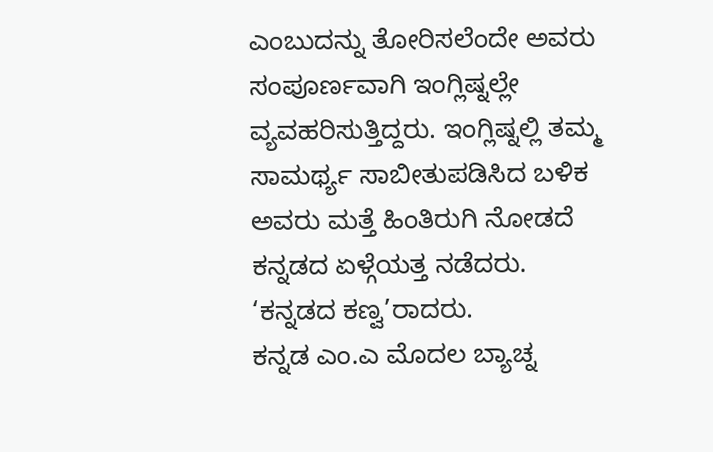ಎಂಬುದನ್ನು ತೋರಿಸಲೆಂದೇ ಅವರು ಸಂಪೂರ್ಣವಾಗಿ ಇಂಗ್ಲಿಷ್ನಲ್ಲೇ ವ್ಯವಹರಿಸುತ್ತಿದ್ದರು. ಇಂಗ್ಲಿಷ್ನಲ್ಲಿ ತಮ್ಮ ಸಾಮರ್ಥ್ಯ ಸಾಬೀತುಪಡಿಸಿದ ಬಳಿಕ ಅವರು ಮತ್ತೆ ಹಿಂತಿರುಗಿ ನೋಡದೆ ಕನ್ನಡದ ಏಳ್ಗೆಯತ್ತ ನಡೆದರು. ‘ಕನ್ನಡದ ಕಣ್ವ’ರಾದರು.
ಕನ್ನಡ ಎಂ.ಎ ಮೊದಲ ಬ್ಯಾಚ್ನ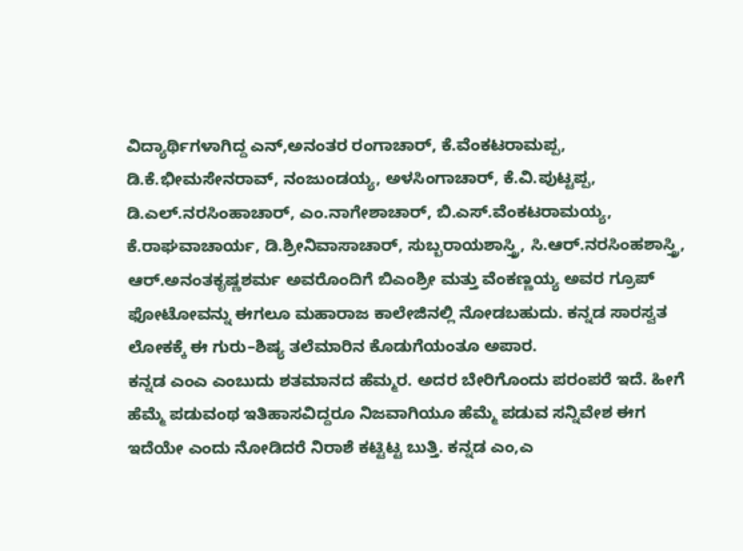ವಿದ್ಯಾರ್ಥಿಗಳಾಗಿದ್ದ ಎನ್,ಅನಂತರ ರಂಗಾಚಾರ್, ಕೆ.ವೆಂಕಟರಾಮಪ್ಪ, ಡಿ.ಕೆ.ಭೀಮಸೇನರಾವ್, ನಂಜುಂಡಯ್ಯ, ಅಳಸಿಂಗಾಚಾರ್, ಕೆ.ವಿ.ಪುಟ್ಟಪ್ಪ, ಡಿ.ಎಲ್.ನರಸಿಂಹಾಚಾರ್, ಎಂ.ನಾಗೇಶಾಚಾರ್, ಬಿ.ಎಸ್.ವೆಂಕಟರಾಮಯ್ಯ, ಕೆ.ರಾಘವಾಚಾರ್ಯ, ಡಿ.ಶ್ರೀನಿವಾಸಾಚಾರ್, ಸುಬ್ಬರಾಯಶಾಸ್ತ್ರಿ, ಸಿ.ಆರ್.ನರಸಿಂಹಶಾಸ್ತ್ರಿ, ಆರ್.ಅನಂತಕೃಷ್ಣಶರ್ಮ ಅವರೊಂದಿಗೆ ಬಿಎಂಶ್ರೀ ಮತ್ತು ವೆಂಕಣ್ಣಯ್ಯ ಅವರ ಗ್ರೂಪ್ ಫೋಟೋವನ್ನು ಈಗಲೂ ಮಹಾರಾಜ ಕಾಲೇಜಿನಲ್ಲಿ ನೋಡಬಹುದು. ಕನ್ನಡ ಸಾರಸ್ವತ ಲೋಕಕ್ಕೆ ಈ ಗುರು–ಶಿಷ್ಯ ತಲೆಮಾರಿನ ಕೊಡುಗೆಯಂತೂ ಅಪಾರ.
ಕನ್ನಡ ಎಂಎ ಎಂಬುದು ಶತಮಾನದ ಹೆಮ್ಮರ. ಅದರ ಬೇರಿಗೊಂದು ಪರಂಪರೆ ಇದೆ. ಹೀಗೆ ಹೆಮ್ಮೆ ಪಡುವಂಥ ಇತಿಹಾಸವಿದ್ದರೂ ನಿಜವಾಗಿಯೂ ಹೆಮ್ಮೆ ಪಡುವ ಸನ್ನಿವೇಶ ಈಗ ಇದೆಯೇ ಎಂದು ನೋಡಿದರೆ ನಿರಾಶೆ ಕಟ್ಟಿಟ್ಟ ಬುತ್ತಿ. ಕನ್ನಡ ಎಂ,ಎ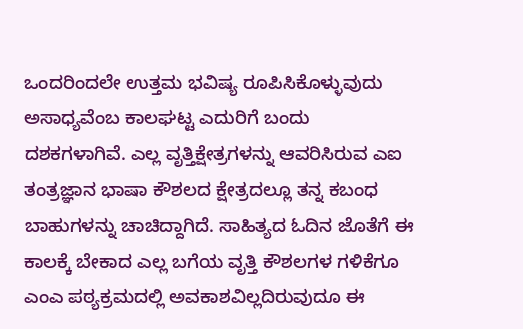ಒಂದರಿಂದಲೇ ಉತ್ತಮ ಭವಿಷ್ಯ ರೂಪಿಸಿಕೊಳ್ಳುವುದು ಅಸಾಧ್ಯವೆಂಬ ಕಾಲಘಟ್ಟ ಎದುರಿಗೆ ಬಂದು ದಶಕಗಳಾಗಿವೆ. ಎಲ್ಲ ವೃತ್ತಿಕ್ಷೇತ್ರಗಳನ್ನು ಆವರಿಸಿರುವ ಎಐ ತಂತ್ರಜ್ಞಾನ ಭಾಷಾ ಕೌಶಲದ ಕ್ಷೇತ್ರದಲ್ಲೂ ತನ್ನ ಕಬಂಧ ಬಾಹುಗಳನ್ನು ಚಾಚಿದ್ದಾಗಿದೆ. ಸಾಹಿತ್ಯದ ಓದಿನ ಜೊತೆಗೆ ಈ ಕಾಲಕ್ಕೆ ಬೇಕಾದ ಎಲ್ಲ ಬಗೆಯ ವೃತ್ತಿ ಕೌಶಲಗಳ ಗಳಿಕೆಗೂ ಎಂಎ ಪಠ್ಯಕ್ರಮದಲ್ಲಿ ಅವಕಾಶವಿಲ್ಲದಿರುವುದೂ ಈ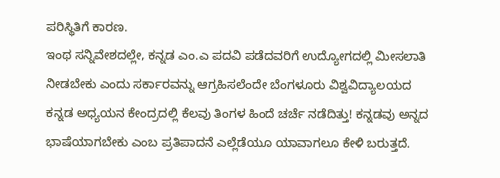ಪರಿಸ್ಥಿತಿಗೆ ಕಾರಣ.
ಇಂಥ ಸನ್ನಿವೇಶದಲ್ಲೇ, ಕನ್ನಡ ಎಂ.ಎ ಪದವಿ ಪಡೆದವರಿಗೆ ಉದ್ಯೋಗದಲ್ಲಿ ಮೀಸಲಾತಿ ನೀಡಬೇಕು ಎಂದು ಸರ್ಕಾರವನ್ನು ಆಗ್ರಹಿಸಲೆಂದೇ ಬೆಂಗಳೂರು ವಿಶ್ವವಿದ್ಯಾಲಯದ ಕನ್ನಡ ಅಧ್ಯಯನ ಕೇಂದ್ರದಲ್ಲಿ ಕೆಲವು ತಿಂಗಳ ಹಿಂದೆ ಚರ್ಚೆ ನಡೆದಿತ್ತು! ಕನ್ನಡವು ಅನ್ನದ ಭಾಷೆಯಾಗಬೇಕು ಎಂಬ ಪ್ರತಿಪಾದನೆ ಎಲ್ಲೆಡೆಯೂ ಯಾವಾಗಲೂ ಕೇಳಿ ಬರುತ್ತದೆ.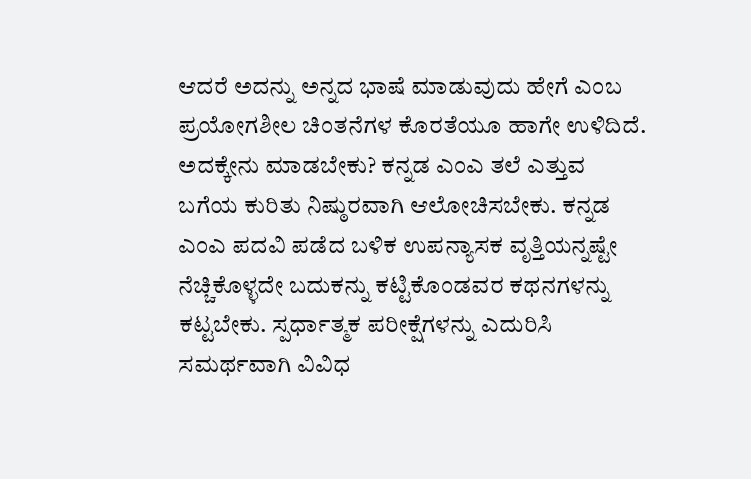ಆದರೆ ಅದನ್ನು ಅನ್ನದ ಭಾಷೆ ಮಾಡುವುದು ಹೇಗೆ ಎಂಬ ಪ್ರಯೋಗಶೀಲ ಚಿಂತನೆಗಳ ಕೊರತೆಯೂ ಹಾಗೇ ಉಳಿದಿದೆ.
ಅದಕ್ಕೇನು ಮಾಡಬೇಕು? ಕನ್ನಡ ಎಂಎ ತಲೆ ಎತ್ತುವ ಬಗೆಯ ಕುರಿತು ನಿಷ್ಠುರವಾಗಿ ಆಲೋಚಿಸಬೇಕು. ಕನ್ನಡ ಎಂಎ ಪದವಿ ಪಡೆದ ಬಳಿಕ ಉಪನ್ಯಾಸಕ ವೃತ್ತಿಯನ್ನಷ್ಟೇ ನೆಚ್ಚಿಕೊಳ್ಳದೇ ಬದುಕನ್ನು ಕಟ್ಟಿಕೊಂಡವರ ಕಥನಗಳನ್ನು ಕಟ್ಟಬೇಕು. ಸ್ಪರ್ಧಾತ್ಮಕ ಪರೀಕ್ಷೆಗಳನ್ನು ಎದುರಿಸಿ ಸಮರ್ಥವಾಗಿ ವಿವಿಧ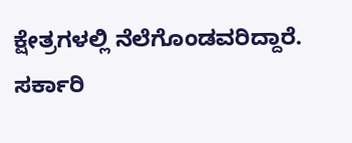ಕ್ಷೇತ್ರಗಳಲ್ಲಿ ನೆಲೆಗೊಂಡವರಿದ್ದಾರೆ. ಸರ್ಕಾರಿ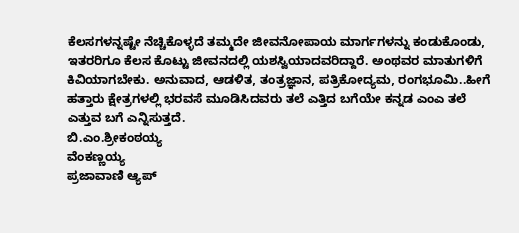ಕೆಲಸಗಳನ್ನಷ್ಟೇ ನೆಚ್ಚಿಕೊಳ್ಳದೆ ತಮ್ಮದೇ ಜೀವನೋಪಾಯ ಮಾರ್ಗಗಳನ್ನು ಕಂಡುಕೊಂಡು, ಇತರರಿಗೂ ಕೆಲಸ ಕೊಟ್ಟು ಜೀವನದಲ್ಲಿ ಯಶಸ್ವಿಯಾದವರಿದ್ದಾರೆ. ಅಂಥವರ ಮಾತುಗಳಿಗೆ ಕಿವಿಯಾಗಬೇಕು. ಅನುವಾದ, ಆಡಳಿತ, ತಂತ್ರಜ್ಞಾನ, ಪತ್ರಿಕೋದ್ಯಮ, ರಂಗಭೂಮಿ..ಹೀಗೆ ಹತ್ತಾರು ಕ್ಷೇತ್ರಗಳಲ್ಲಿ ಭರವಸೆ ಮೂಡಿಸಿದವರು ತಲೆ ಎತ್ತಿದ ಬಗೆಯೇ ಕನ್ನಡ ಎಂಎ ತಲೆ ಎತ್ತುವ ಬಗೆ ಎನ್ನಿಸುತ್ತದೆ.
ಬಿ.ಎಂ.ಶ್ರೀಕಂಠಯ್ಯ
ವೆಂಕಣ್ಣಯ್ಯ
ಪ್ರಜಾವಾಣಿ ಆ್ಯಪ್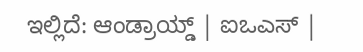ಇಲ್ಲಿದೆ: ಆಂಡ್ರಾಯ್ಡ್ | ಐಒಎಸ್ |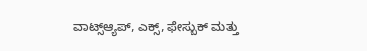ವಾಟ್ಸ್ಆ್ಯಪ್, ಎಕ್ಸ್, ಫೇಸ್ಬುಕ್ ಮತ್ತು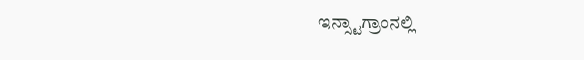ಇನ್ಸ್ಟಾಗ್ರಾಂನಲ್ಲಿ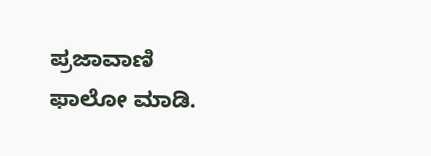ಪ್ರಜಾವಾಣಿ ಫಾಲೋ ಮಾಡಿ.